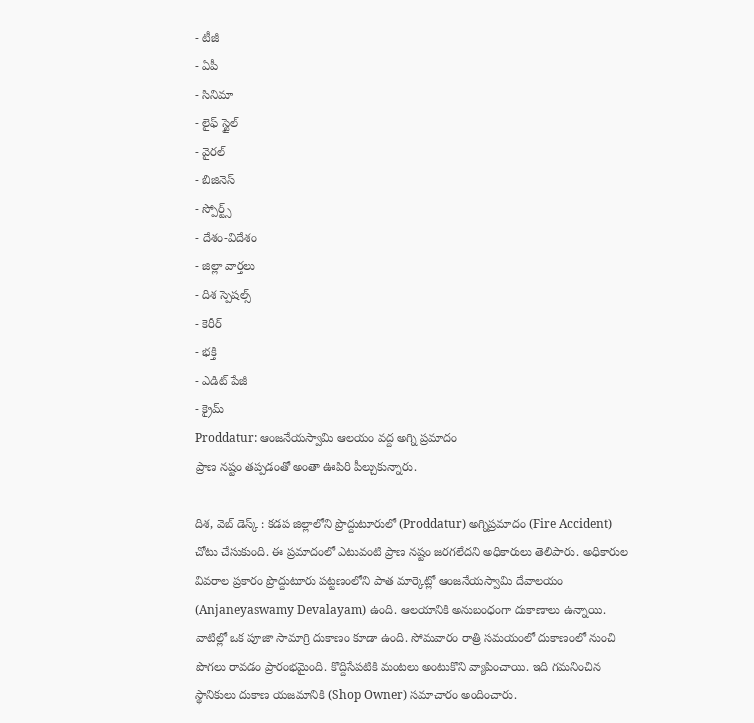- టీజీ
- ఏపీ
- సినిమా
- లైఫ్ స్టైల్
- వైరల్
- బిజినెస్
- స్పోర్ట్స్
- దేశం-విదేశం
- జిల్లా వార్తలు
- దిశ స్పెషల్స్
- కెరీర్
- భక్తి
- ఎడిట్ పేజీ
- క్రైమ్
Proddatur: ఆంజనేయస్వామి ఆలయం వద్ద అగ్ని ప్రమాదం
ప్రాణ నష్టం తప్పడంతో అంతా ఊపిరి పీల్చుకున్నారు.

దిశ, వెబ్ డెస్క్ : కడప జిల్లాలోని ప్రొద్దుటూరులో (Proddatur) అగ్నిప్రమాదం (Fire Accident) చోటు చేసుకుంది. ఈ ప్రమాదంలో ఎటువంటి ప్రాణ నష్టం జరగలేదని అధికారులు తెలిపారు. అధికారుల వివరాల ప్రకారం ప్రొద్దుటూరు పట్టణంలోని పాత మార్కెట్లో ఆంజనేయస్వామి దేవాలయం (Anjaneyaswamy Devalayam) ఉంది. ఆలయానికి అనుబంధంగా దుకాణాలు ఉన్నాయి. వాటిల్లో ఒక పూజా సామాగ్రి దుకాణం కూడా ఉంది. సోమవారం రాత్రి సమయంలో దుకాణంలో నుంచి పొగలు రావడం ప్రారంభమైంది. కొద్దిసేపటికి మంటలు అంటుకొని వ్యాపించాయి. ఇది గమనించిన స్థానికులు దుకాణ యజమానికి (Shop Owner) సమాచారం అందించారు.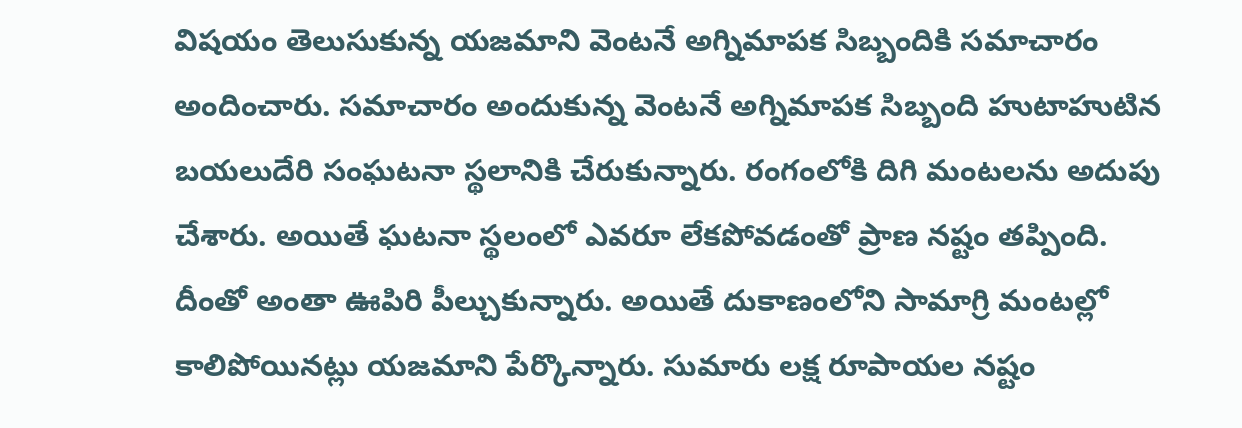విషయం తెలుసుకున్న యజమాని వెంటనే అగ్నిమాపక సిబ్బందికి సమాచారం అందించారు. సమాచారం అందుకున్న వెంటనే అగ్నిమాపక సిబ్బంది హుటాహుటిన బయలుదేరి సంఘటనా స్థలానికి చేరుకున్నారు. రంగంలోకి దిగి మంటలను అదుపు చేశారు. అయితే ఘటనా స్థలంలో ఎవరూ లేకపోవడంతో ప్రాణ నష్టం తప్పింది. దీంతో అంతా ఊపిరి పీల్చుకున్నారు. అయితే దుకాణంలోని సామాగ్రి మంటల్లో కాలిపోయినట్లు యజమాని పేర్కొన్నారు. సుమారు లక్ష రూపాయల నష్టం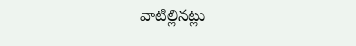వాటిల్లినట్లు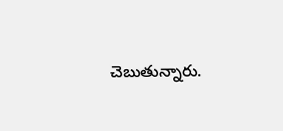చెబుతున్నారు.